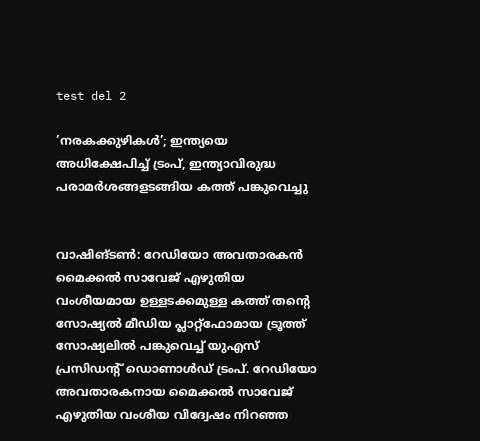test del 2

‘നരകക്കുഴികൾ’; ഇന്ത്യയെ അധിക്ഷേപിച്ച് ട്രംപ്, ഇന്ത്യാവിരുദ്ധ പരാമർശങ്ങളടങ്ങിയ കത്ത് പങ്കുവെച്ചു


വാഷിങ്ടൺ: റേഡിയോ അവതാരകൻ മൈക്കൽ സാവേജ് എഴുതിയ വംശീയമായ ഉള്ളടക്കമുള്ള കത്ത് തന്റെ സോഷ്യൽ മീഡിയ പ്ലാറ്റ്‌ഫോമായ ട്രൂത്ത് സോഷ്യലിൽ പങ്കുവെച്ച് യുഎസ് പ്രസിഡന്റ് ഡൊണാൾഡ് ട്രംപ്. റേഡിയോ അവതാരകനായ മൈക്കൽ സാവേജ് എഴുതിയ വംശീയ വിദ്വേഷം നിറഞ്ഞ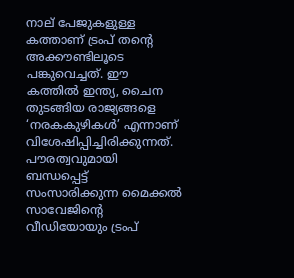നാല് പേജുകളുള്ള കത്താണ് ട്രംപ് തന്റെ അക്കൗണ്ടിലൂടെ പങ്കുവെച്ചത്. ഈ കത്തിൽ ഇന്ത്യ, ചൈന തുടങ്ങിയ രാജ്യങ്ങളെ ‘നരകകുഴികൾ’ എന്നാണ് വിശേഷിപ്പിച്ചിരിക്കുന്നത്. പൗരത്വവുമായി ബന്ധപ്പെട്ട് സംസാരിക്കുന്ന മൈക്കൽ സാവേജിന്റെ വീഡിയോയും ട്രംപ്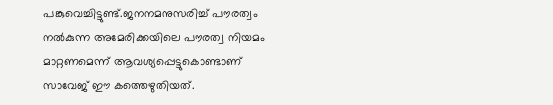പങ്കുവെച്ചിട്ടുണ്ട്.ജനനമനുസരിച്ച് പൗരത്വം നൽകുന്ന അമേരിക്കയിലെ പൗരത്വ നിയമം മാറ്റണമെന്ന് ആവശ്യപ്പെട്ടുകൊണ്ടാണ് സാവേജ് ഈ കത്തെഴുതിയത്.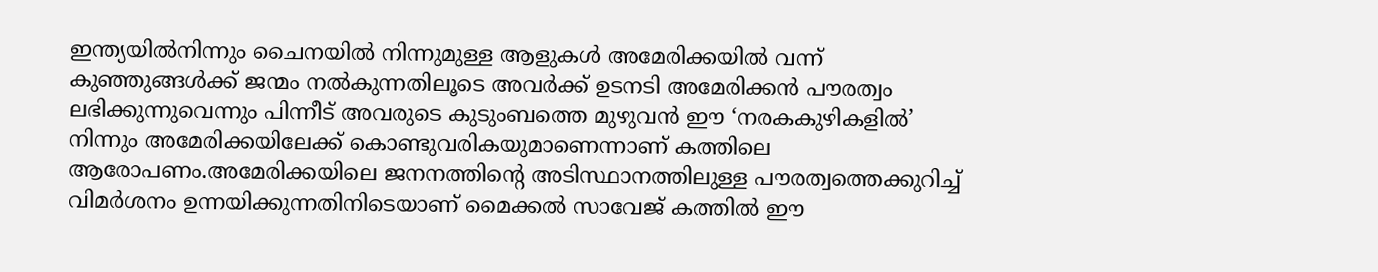ഇന്ത്യയിൽനിന്നും ചൈനയിൽ നിന്നുമുള്ള ആളുകൾ അമേരിക്കയിൽ വന്ന് കുഞ്ഞുങ്ങൾക്ക് ജന്മം നൽകുന്നതിലൂടെ അവർക്ക് ഉടനടി അമേരിക്കൻ പൗരത്വം ലഭിക്കുന്നുവെന്നും പിന്നീട് അവരുടെ കുടുംബത്തെ മുഴുവൻ ഈ ‘നരകകുഴികളിൽ’ നിന്നും അമേരിക്കയിലേക്ക് കൊണ്ടുവരികയുമാണെന്നാണ് കത്തിലെ ആരോപണം.അമേരിക്കയിലെ ജനനത്തിന്റെ അടിസ്ഥാനത്തിലുള്ള പൗരത്വത്തെക്കുറിച്ച് വിമർശനം ഉന്നയിക്കുന്നതിനിടെയാണ് മൈക്കൽ സാവേജ് കത്തിൽ ഈ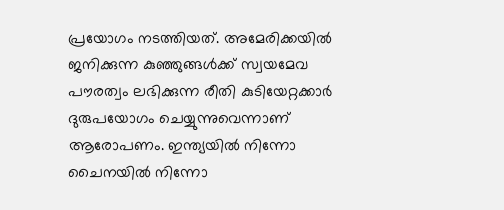പ്രയോഗം നടത്തിയത്. അമേരിക്കയിൽ ജനിക്കുന്ന കുഞ്ഞുങ്ങൾക്ക് സ്വയമേവ പൗരത്വം ലഭിക്കുന്ന രീതി കുടിയേറ്റക്കാർ ദുരുപയോഗം ചെയ്യുന്നുവെന്നാണ് ആരോപണം. ഇന്ത്യയിൽ നിന്നോ ചൈനയിൽ നിന്നോ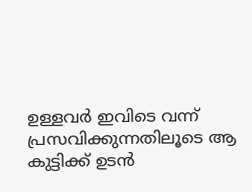ഉള്ളവർ ഇവിടെ വന്ന് പ്രസവിക്കുന്നതിലൂടെ ആ കുട്ടിക്ക് ഉടൻ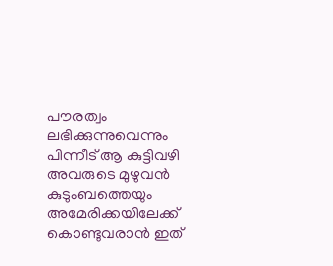പൗരത്വം ലഭിക്കുന്നുവെന്നും പിന്നീട് ആ കുട്ടിവഴി അവരുടെ മുഴുവൻ കുടുംബത്തെയും അമേരിക്കയിലേക്ക് കൊണ്ടുവരാൻ ഇത്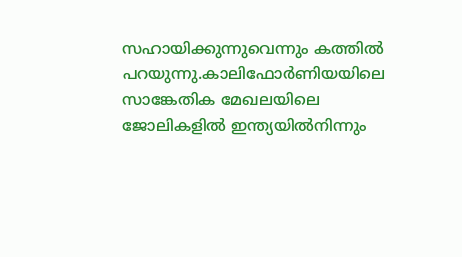സഹായിക്കുന്നുവെന്നും കത്തിൽ പറയുന്നു.കാലിഫോർണിയയിലെ സാങ്കേതിക മേഖലയിലെ ജോലികളിൽ ഇന്ത്യയിൽനിന്നും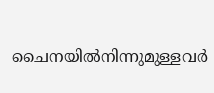ചൈനയിൽനിന്നുമുള്ളവർ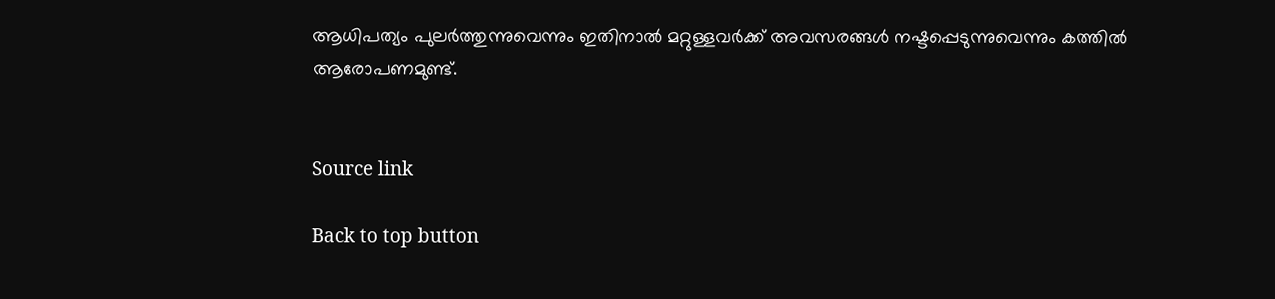ആധിപത്യം പുലർത്തുന്നുവെന്നും ഇതിനാൽ മറ്റുള്ളവർക്ക് അവസരങ്ങൾ നഷ്ടപ്പെടുന്നുവെന്നും കത്തിൽ ആരോപണമുണ്ട്.


Source link

Back to top button